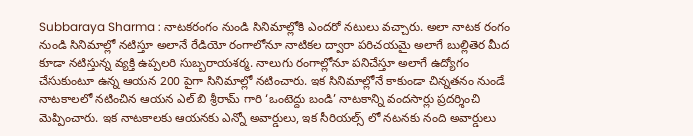Subbaraya Sharma : నాటకరంగం నుండి సినిమాల్లోకి ఎందరో నటులు వచ్చారు. అలా నాటక రంగం నుండి సినిమాల్లో నటిస్తూ అలానే రేడియో రంగాలోనూ నాటికల ద్వారా పరిచయమై అలాగే బుల్లితెర మీద కూడా నటిస్తున్న వ్యక్తి ఉప్పలరి సుబ్బరాయశర్మ. నాలుగు రంగాల్లోనూ పనిచేస్తూ అలాగే ఉద్యోగం చేసుకుంటూ ఉన్న ఆయన 200 పైగా సినిమాల్లో నటించారు. ఇక సినిమాల్లోనే కాకుండా చిన్నతనం నుండే నాటకాలలో నటించిన ఆయన ఎల్ బి శ్రీరామ్ గారి ‘ఒంటెద్దు బండి’ నాటకాన్ని వందసార్లు ప్రదర్శించి మెప్పించారు. ఇక నాటకాలకు ఆయనకు ఎన్నో అవార్డులు, ఇక సీరియల్స్ లో నటనకు నంది అవార్డులు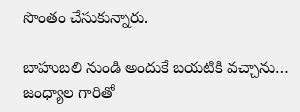సొంతం చేసుకున్నారు.

బాహుబలి నుండి అందుకే బయటికి వచ్చాను…
జంధ్యాల గారితో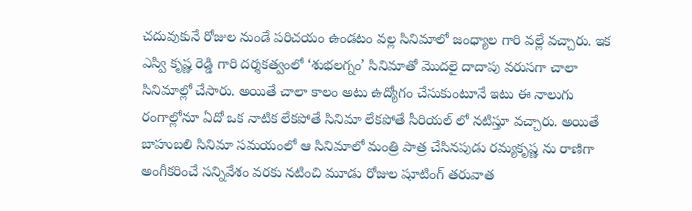చదువుకునే రోజుల నుండే పరిచయం ఉండటం వల్ల సినిమాలో జంధ్యాల గారి వల్లే వచ్చారు. ఇక ఎస్వి కృష్ణ రెడ్డి గారి దర్శకత్వంలో ‘శుభలగ్నం’ సినిమాతో మొదలై దాదాపు వరుసగా చాలా సినిమాల్లో చేసారు. అయితే చాలా కాలం అటు ఉద్యోగం చేసుకుంటూనే ఇటు ఈ నాలుగు రంగాల్లోనూ ఏదో ఒక నాటిక లేకపోతే సినిమా లేకపోతే సీరియల్ లో నటిస్తూ వచ్చారు. అయితే బాహుబలి సినిమా సమయంలో ఆ సినిమాలో మంత్రి పాత్ర చేసినపుడు రమ్యకృష్ణ ను రాణిగా అంగీకరించే సన్నివేశం వరకు నటించి మూడు రోజుల షూటింగ్ తరువాత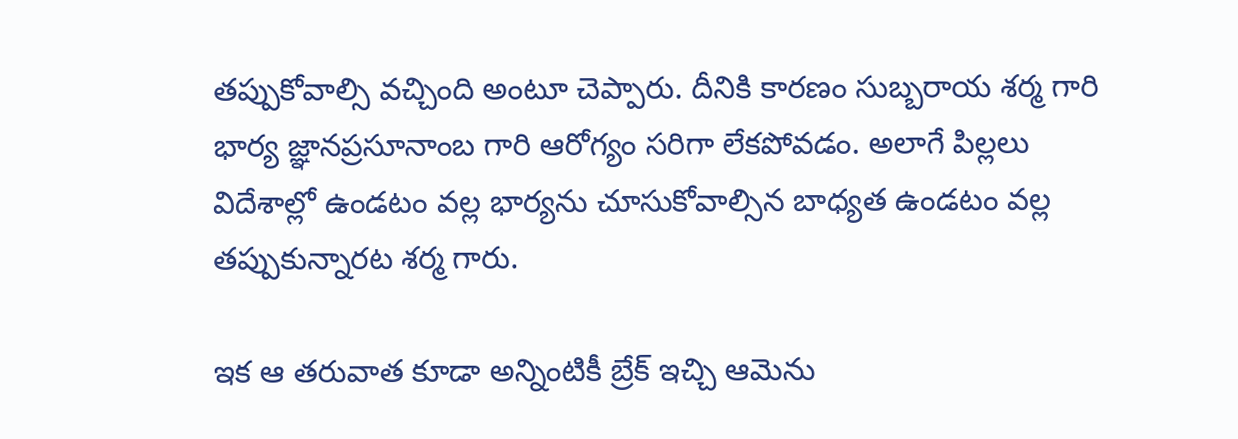తప్పుకోవాల్సి వచ్చింది అంటూ చెప్పారు. దీనికి కారణం సుబ్బరాయ శర్మ గారి భార్య జ్ఞానప్రసూనాంబ గారి ఆరోగ్యం సరిగా లేకపోవడం. అలాగే పిల్లలు విదేశాల్లో ఉండటం వల్ల భార్యను చూసుకోవాల్సిన బాధ్యత ఉండటం వల్ల తప్పుకున్నారట శర్మ గారు.

ఇక ఆ తరువాత కూడా అన్నింటికీ బ్రేక్ ఇచ్చి ఆమెను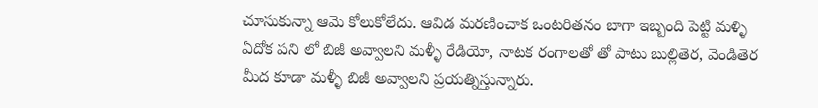చూసుకున్నా ఆమె కోలుకోలేదు. ఆవిడ మరణించాక ఒంటరితనం బాగా ఇబ్బంది పెట్టి మళ్ళి ఏదోక పని లో బిజీ అవ్వాలని మళ్ళీ రేడియో, నాటక రంగాలతో తో పాటు బుల్లితెర, వెండితెర మీద కూడా మళ్ళీ బిజీ అవ్వాలని ప్రయత్నిస్తున్నారు.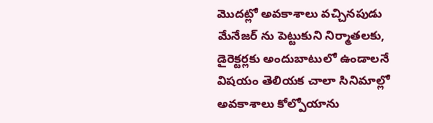మొదట్లో అవకాశాలు వచ్చినపుడు మేనేజర్ ను పెట్టుకుని నిర్మాతలకు, డైరెక్టర్లకు అందుబాటులో ఉండాలనే విషయం తెలియక చాలా సినిమాల్లో అవకాశాలు కోల్పోయాను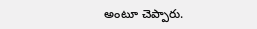అంటూ చెప్పారు.